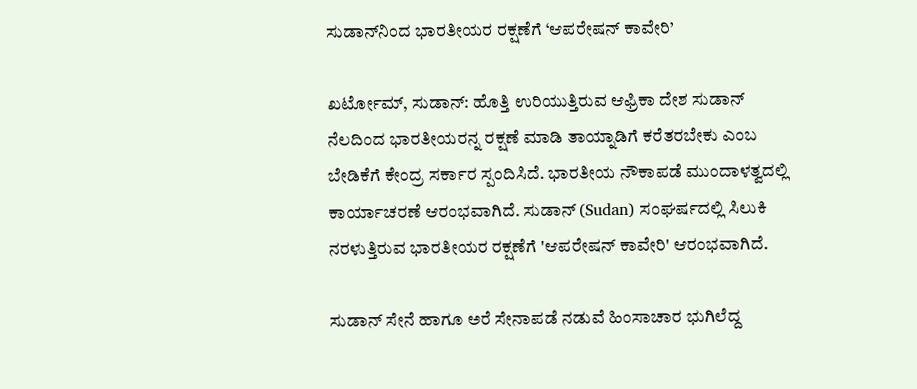ಸುಡಾನ್‌ನಿಂದ ಭಾರತೀಯರ ರಕ್ಷಣೆಗೆ ‘ಆಪರೇಷನ್ ಕಾವೇರಿ’

ಖರ್ಟೋಮ್, ಸುಡಾನ್: ಹೊತ್ತಿ ಉರಿಯುತ್ತಿರುವ ಆಫ್ರಿಕಾ ದೇಶ ಸುಡಾನ್ ನೆಲದಿಂದ ಭಾರತೀಯರನ್ನ ರಕ್ಷಣೆ ಮಾಡಿ ತಾಯ್ನಾಡಿಗೆ ಕರೆತರಬೇಕು ಎಂಬ ಬೇಡಿಕೆಗೆ ಕೇಂದ್ರ ಸರ್ಕಾರ ಸ್ಪಂದಿಸಿದೆ. ಭಾರತೀಯ ನೌಕಾಪಡೆ ಮುಂದಾಳತ್ವದಲ್ಲಿ ಕಾರ್ಯಾಚರಣೆ ಆರಂಭವಾಗಿದೆ. ಸುಡಾನ್ (Sudan) ಸಂಘರ್ಷದಲ್ಲಿ ಸಿಲುಕಿ ನರಳುತ್ತಿರುವ ಭಾರತೀಯರ ರಕ್ಷಣೆಗೆ 'ಆಪರೇಷನ್ ಕಾವೇರಿ' ಆರಂಭವಾಗಿದೆ.

ಸುಡಾನ್ ಸೇನೆ ಹಾಗೂ ಅರೆ ಸೇನಾಪಡೆ ನಡುವೆ ಹಿಂಸಾಚಾರ ಭುಗಿಲೆದ್ದ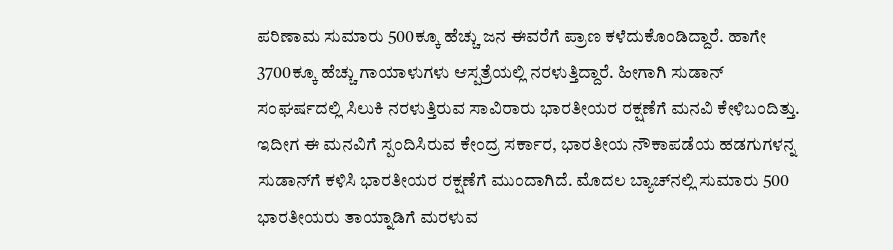ಪರಿಣಾಮ ಸುಮಾರು 500ಕ್ಕೂ ಹೆಚ್ಚು ಜನ ಈವರೆಗೆ ಪ್ರಾಣ ಕಳೆದುಕೊಂಡಿದ್ದಾರೆ. ಹಾಗೇ 3700ಕ್ಕೂ ಹೆಚ್ಚು ಗಾಯಾಳುಗಳು ಆಸ್ಪತ್ರೆಯಲ್ಲಿ ನರಳುತ್ತಿದ್ದಾರೆ. ಹೀಗಾಗಿ ಸುಡಾನ್ ಸಂಘರ್ಷದಲ್ಲಿ ಸಿಲುಕಿ ನರಳುತ್ತಿರುವ ಸಾವಿರಾರು ಭಾರತೀಯರ ರಕ್ಷಣೆಗೆ ಮನವಿ ಕೇಳಿಬಂದಿತ್ತು. ಇದೀಗ ಈ ಮನವಿಗೆ ಸ್ಪಂದಿಸಿರುವ ಕೇಂದ್ರ ಸರ್ಕಾರ, ಭಾರತೀಯ ನೌಕಾಪಡೆಯ ಹಡಗುಗಳನ್ನ ಸುಡಾನ್‌ಗೆ ಕಳಿಸಿ ಭಾರತೀಯರ ರಕ್ಷಣೆಗೆ ಮುಂದಾಗಿದೆ. ಮೊದಲ ಬ್ಯಾಚ್‌ನಲ್ಲಿ ಸುಮಾರು 500 ಭಾರತೀಯರು ತಾಯ್ನಾಡಿಗೆ ಮರಳುವ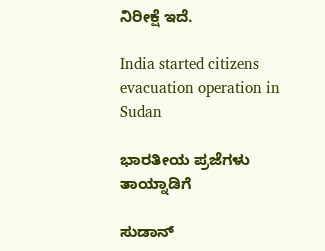ನಿರೀಕ್ಷೆ ಇದೆ.

India started citizens evacuation operation in Sudan

ಭಾರತೀಯ ಪ್ರಜೆಗಳು ತಾಯ್ನಾಡಿಗೆ

ಸುಡಾನ್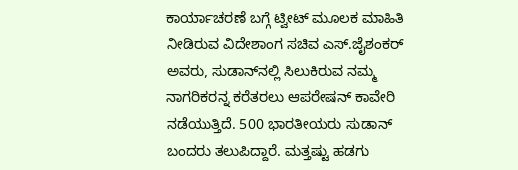ಕಾರ್ಯಾಚರಣೆ ಬಗ್ಗೆ ಟ್ವೀಟ್ ಮೂಲಕ ಮಾಹಿತಿ ನೀಡಿರುವ ವಿದೇಶಾಂಗ ಸಚಿವ ಎಸ್.ಜೈಶಂಕರ್ ಅವರು, ಸುಡಾನ್‌ನಲ್ಲಿ ಸಿಲುಕಿರುವ ನಮ್ಮ ನಾಗರಿಕರನ್ನ ಕರೆತರಲು ಆಪರೇಷನ್ ಕಾವೇರಿ ನಡೆಯುತ್ತಿದೆ. 500 ಭಾರತೀಯರು ಸುಡಾನ್ ಬಂದರು ತಲುಪಿದ್ದಾರೆ. ಮತ್ತಷ್ಟು ಹಡಗು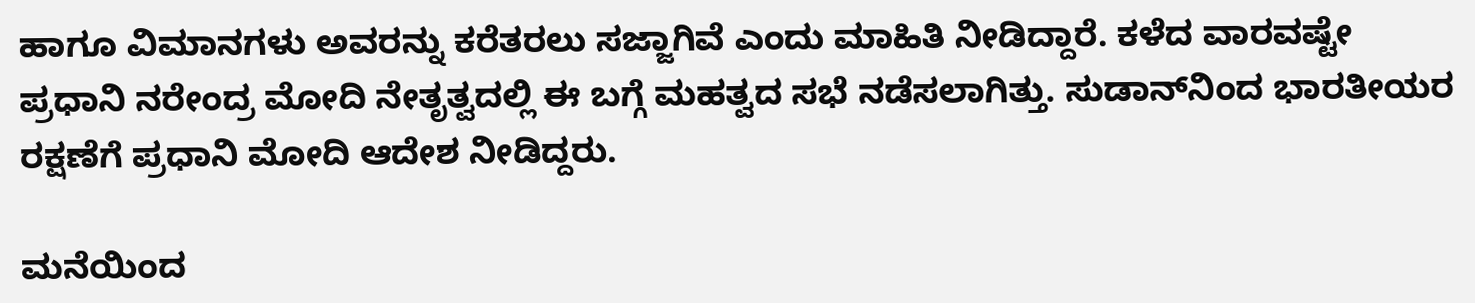ಹಾಗೂ ವಿಮಾನಗಳು ಅವರನ್ನು ಕರೆತರಲು ಸಜ್ಜಾಗಿವೆ ಎಂದು ಮಾಹಿತಿ ನೀಡಿದ್ದಾರೆ. ಕಳೆದ ವಾರವಷ್ಟೇ ಪ್ರಧಾನಿ ನರೇಂದ್ರ ಮೋದಿ ನೇತೃತ್ವದಲ್ಲಿ ಈ ಬಗ್ಗೆ ಮಹತ್ವದ ಸಭೆ ನಡೆಸಲಾಗಿತ್ತು. ಸುಡಾನ್‌ನಿಂದ ಭಾರತೀಯರ ರಕ್ಷಣೆಗೆ ಪ್ರಧಾನಿ ಮೋದಿ ಆದೇಶ ನೀಡಿದ್ದರು.

ಮನೆಯಿಂದ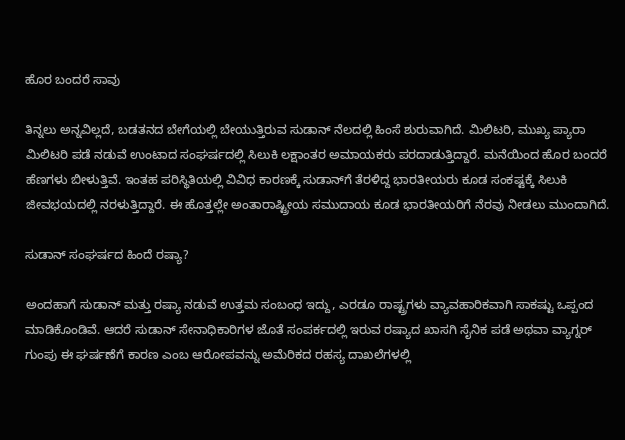ಹೊರ ಬಂದರೆ ಸಾವು

ತಿನ್ನಲು ಅನ್ನವಿಲ್ಲದೆ, ಬಡತನದ ಬೇಗೆಯಲ್ಲಿ ಬೇಯುತ್ತಿರುವ ಸುಡಾನ್ ನೆಲದಲ್ಲಿ ಹಿಂಸೆ ಶುರುವಾಗಿದೆ. ಮಿಲಿಟರಿ, ಮುಖ್ಯ ಪ್ಯಾರಾ ಮಿಲಿಟರಿ ಪಡೆ ನಡುವೆ ಉಂಟಾದ ಸಂಘರ್ಷದಲ್ಲಿ ಸಿಲುಕಿ ಲಕ್ಷಾಂತರ ಅಮಾಯಕರು ಪರದಾಡುತ್ತಿದ್ದಾರೆ. ಮನೆಯಿಂದ ಹೊರ ಬಂದರೆ ಹೆಣಗಳು ಬೀಳುತ್ತಿವೆ. ಇಂತಹ ಪರಿಸ್ಥಿತಿಯಲ್ಲಿ ವಿವಿಧ ಕಾರಣಕ್ಕೆ ಸುಡಾನ್‌ಗೆ ತೆರಳಿದ್ದ ಭಾರತೀಯರು ಕೂಡ ಸಂಕಷ್ಟಕ್ಕೆ ಸಿಲುಕಿ ಜೀವಭಯದಲ್ಲಿ ನರಳುತ್ತಿದ್ದಾರೆ. ಈ ಹೊತ್ತಲ್ಲೇ ಅಂತಾರಾಷ್ಟ್ರೀಯ ಸಮುದಾಯ ಕೂಡ ಭಾರತೀಯರಿಗೆ ನೆರವು ನೀಡಲು ಮುಂದಾಗಿದೆ.

ಸುಡಾನ್ ಸಂಘರ್ಷದ ಹಿಂದೆ ರಷ್ಯಾ?

ಅಂದಹಾಗೆ ಸುಡಾನ್ ಮತ್ತು ರಷ್ಯಾ ನಡುವೆ ಉತ್ತಮ ಸಂಬಂಧ ಇದ್ದು, ಎರಡೂ ರಾಷ್ಟ್ರಗಳು ವ್ಯಾವಹಾರಿಕವಾಗಿ ಸಾಕಷ್ಟು ಒಪ್ಪಂದ ಮಾಡಿಕೊಂಡಿವೆ. ಆದರೆ ಸುಡಾನ್ ಸೇನಾಧಿಕಾರಿಗಳ ಜೊತೆ ಸಂಪರ್ಕದಲ್ಲಿ ಇರುವ ರಷ್ಯಾದ ಖಾಸಗಿ ಸೈನಿಕ ಪಡೆ ಅಥವಾ ವ್ಯಾಗ್ನರ್ ಗುಂಪು ಈ ಘರ್ಷಣೆಗೆ ಕಾರಣ ಎಂಬ ಆರೋಪವನ್ನು ಅಮೆರಿಕದ ರಹಸ್ಯ ದಾಖಲೆಗಳಲ್ಲಿ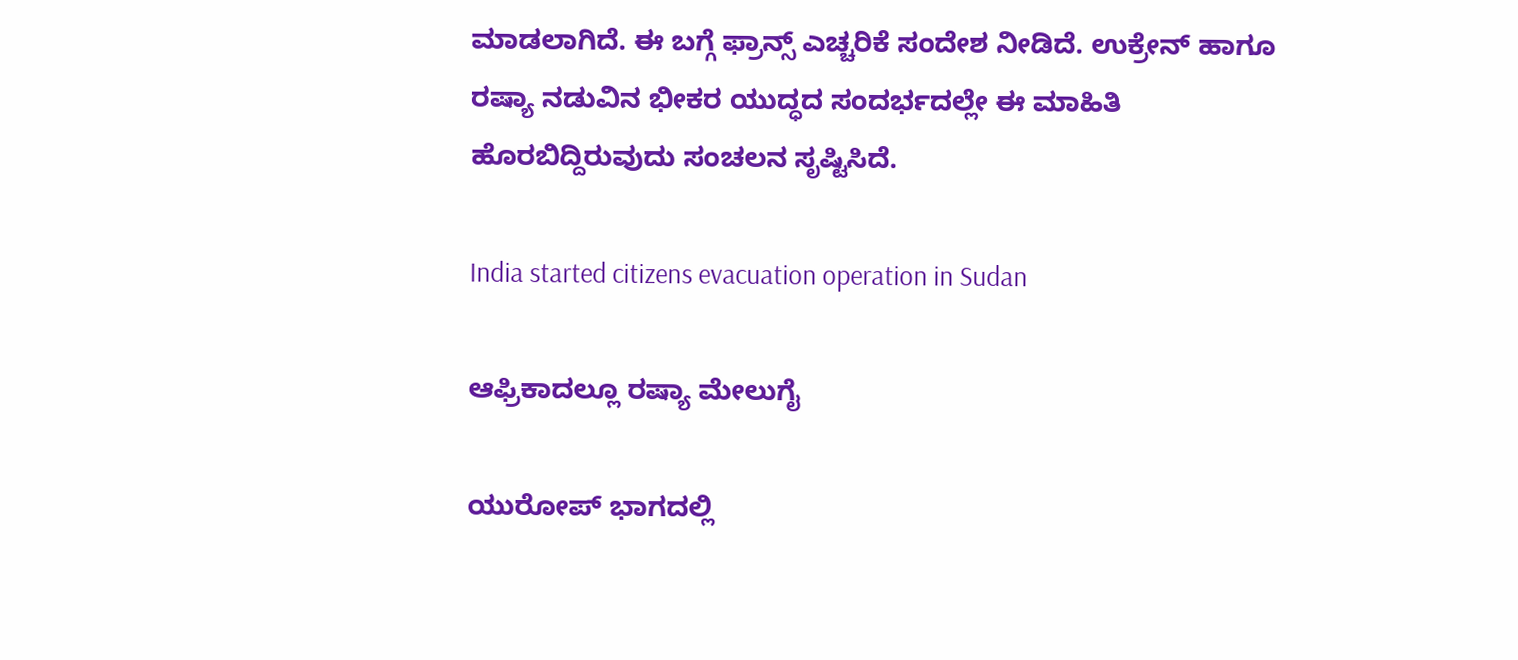ಮಾಡಲಾಗಿದೆ. ಈ ಬಗ್ಗೆ ಫ್ರಾನ್ಸ್ ಎಚ್ಚರಿಕೆ ಸಂದೇಶ ನೀಡಿದೆ. ಉಕ್ರೇನ್ ಹಾಗೂ ರಷ್ಯಾ ನಡುವಿನ ಭೀಕರ ಯುದ್ಧದ ಸಂದರ್ಭದಲ್ಲೇ ಈ ಮಾಹಿತಿ ಹೊರಬಿದ್ದಿರುವುದು ಸಂಚಲನ ಸೃಷ್ಟಿಸಿದೆ.

India started citizens evacuation operation in Sudan

ಆಫ್ರಿಕಾದಲ್ಲೂ ರಷ್ಯಾ ಮೇಲುಗೈ

ಯುರೋಪ್ ಭಾಗದಲ್ಲಿ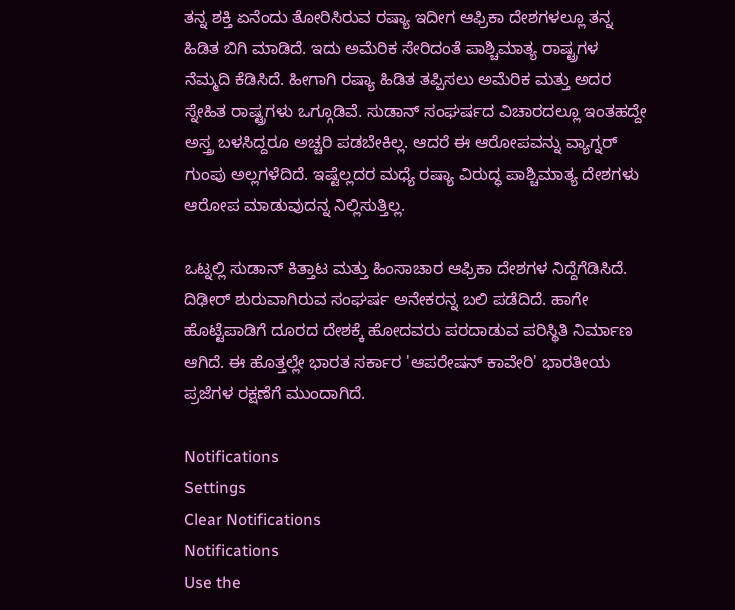ತನ್ನ ಶಕ್ತಿ ಏನೆಂದು ತೋರಿಸಿರುವ ರಷ್ಯಾ ಇದೀಗ ಆಫ್ರಿಕಾ ದೇಶಗಳಲ್ಲೂ ತನ್ನ ಹಿಡಿತ ಬಿಗಿ ಮಾಡಿದೆ. ಇದು ಅಮೆರಿಕ ಸೇರಿದಂತೆ ಪಾಶ್ಚಿಮಾತ್ಯ ರಾಷ್ಟ್ರಗಳ ನೆಮ್ಮದಿ ಕೆಡಿಸಿದೆ. ಹೀಗಾಗಿ ರಷ್ಯಾ ಹಿಡಿತ ತಪ್ಪಿಸಲು ಅಮೆರಿಕ ಮತ್ತು ಅದರ ಸ್ನೇಹಿತ ರಾಷ್ಟ್ರಗಳು ಒಗ್ಗೂಡಿವೆ. ಸುಡಾನ್ ಸಂಘರ್ಷದ ವಿಚಾರದಲ್ಲೂ ಇಂತಹದ್ದೇ ಅಸ್ತ್ರ ಬಳಸಿದ್ದರೂ ಅಚ್ಚರಿ ಪಡಬೇಕಿಲ್ಲ. ಆದರೆ ಈ ಆರೋಪವನ್ನು ವ್ಯಾಗ್ನರ್ ಗುಂಪು ಅಲ್ಲಗಳೆದಿದೆ. ಇಷ್ಟೆಲ್ಲದರ ಮಧ್ಯೆ ರಷ್ಯಾ ವಿರುದ್ಧ ಪಾಶ್ಚಿಮಾತ್ಯ ದೇಶಗಳು ಆರೋಪ ಮಾಡುವುದನ್ನ ನಿಲ್ಲಿಸುತ್ತಿಲ್ಲ.

ಒಟ್ನಲ್ಲಿ ಸುಡಾನ್ ಕಿತ್ತಾಟ ಮತ್ತು ಹಿಂಸಾಚಾರ ಆಫ್ರಿಕಾ ದೇಶಗಳ ನಿದ್ದೆಗೆಡಿಸಿದೆ. ದಿಢೀರ್ ಶುರುವಾಗಿರುವ ಸಂಘರ್ಷ ಅನೇಕರನ್ನ ಬಲಿ ಪಡೆದಿದೆ. ಹಾಗೇ ಹೊಟ್ಟೆಪಾಡಿಗೆ ದೂರದ ದೇಶಕ್ಕೆ ಹೋದವರು ಪರದಾಡುವ ಪರಿಸ್ಥಿತಿ ನಿರ್ಮಾಣ ಆಗಿದೆ. ಈ ಹೊತ್ತಲ್ಲೇ ಭಾರತ ಸರ್ಕಾರ 'ಆಪರೇಷನ್ ಕಾವೇರಿ' ಭಾರತೀಯ ಪ್ರಜೆಗಳ ರಕ್ಷಣೆಗೆ ಮುಂದಾಗಿದೆ.

Notifications
Settings
Clear Notifications
Notifications
Use the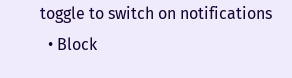toggle to switch on notifications
  • Block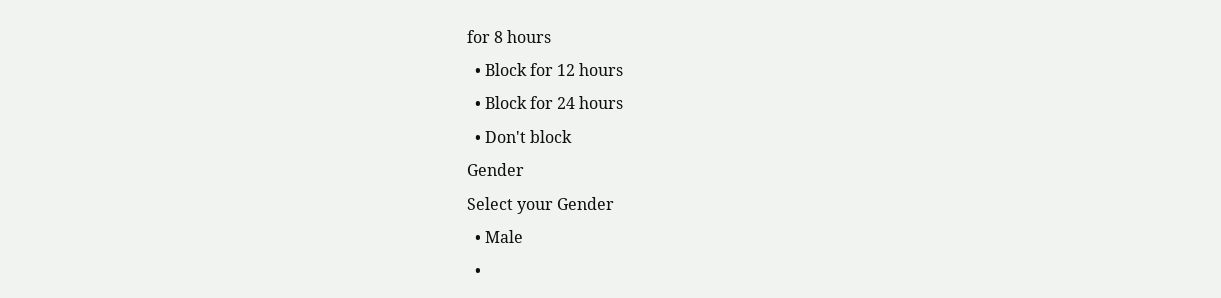for 8 hours
  • Block for 12 hours
  • Block for 24 hours
  • Don't block
Gender
Select your Gender
  • Male
  •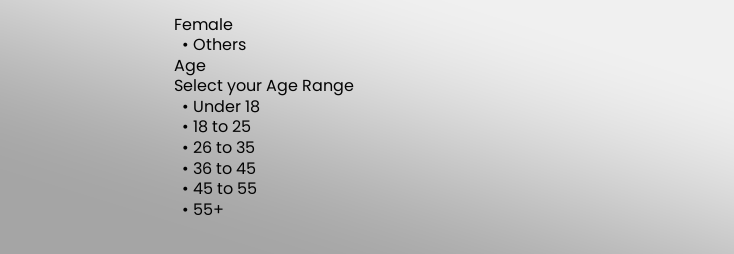Female
  • Others
Age
Select your Age Range
  • Under 18
  • 18 to 25
  • 26 to 35
  • 36 to 45
  • 45 to 55
  • 55+